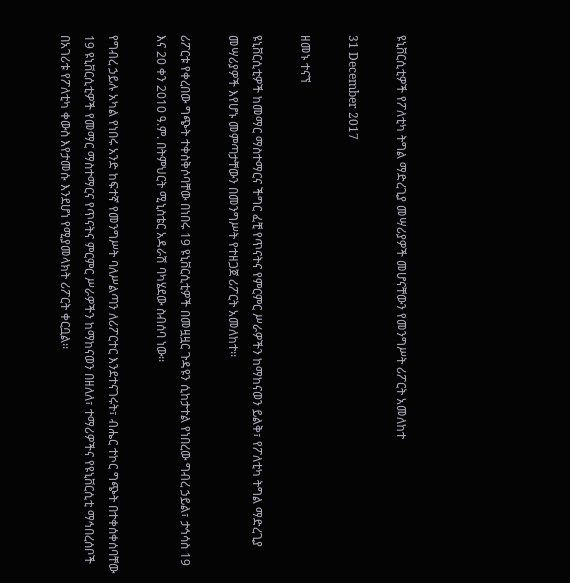ዩኒቨርሲቲዎች የፖለቲካ ትግል ማድረጊያ መሣሪያዎች መሆናቸውን የመንግሥት ሪፖርት አመለከተ

31 December 2017

ዘመኑ ተናኘ

ዩኒቨርሲቲዎች ከመማር ማስተማርና ችግር ፈቺ የጥናትና የምርምር ሥራዎችን ከማከናወን ይልቅ፣ የፖለቲካ ትግል ማድረጊያ መሣሪያዎች እየሆኑ መምጣታቸውን በመንግሥት የተዘጋጀ ሪፖርት አመለከተ፡፡

ሪፖርቱ የቀረበው ግጭት ተቀስቅሶባቸው በነበሩ 19 ዩኒቨርሲቲዎች በመዟዟር ጉዳዩን ሲከታተል የነበረው ግብረ ኃይል፣ ታኅሳስ 19 እና 20 ቀን 2010 ዓ.ም. በትምህርት ሚኒስቴር አዳራሽ ባካሄደው ስብሰባ ነው፡፡

የግብረ ኃይሉ አካል የነበሩ አንድ ከፍተኛ የመንግሥት ባለሥልጣን ለሪፖርተር እንደተናገሩት፣ ብሔር ተኮር ግጭት በተቀሰቀሰባቸው 19 ዩኒቨርሲቲዎች የመማር ማስተማርና የጥናትና ምርምር ሥራዎችን ከማከናወን በዘለለ፣ ተማሪዎችና የዩኒቨርሲቲ ማኅበረሰቦች በአገሪቱ የፖለቲካ ቀውስ እየታመሱ እንደሆነ የሚያመላክት ሪፖርት ቀርቧል፡፡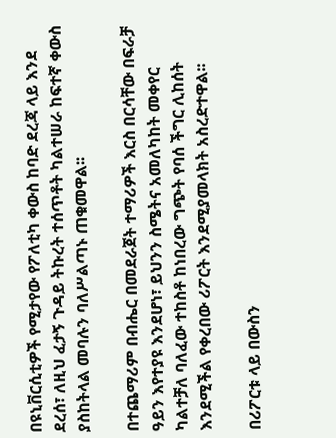በዩኒቨርሲቲዎች የሚታየው የፖለቲካ ቀውስ ከባድ ደረጃ ላይ እንደ ደረሰ፣ ለዚህ ፈታኝ ጉዳይ ትኩረት ተሰጥቶት ካልተሠራ ከፍተኛ ቀውስ ያስከትላል መባሉን ባለሥልጣኑ ጠቁመዋል፡፡

በተጨማሪም በብሔር በመደራጀት ተማሪዎች እርስ በርሳቸው በፍራቻ ዓይን እየተያዩ እንደሆነ፣ ይህንን ስሜትና አመለካከት መቀየር ካልተቻለ ባለፈው ተከስቶ ከነበረው ግጭት የባሰ ችግር ሊከሰት እንደሚችል የቀረበው ሪፖርት እንደሚያመላክት አስረድተዋል፡፡

በሪፖርቱ ላይ በውስን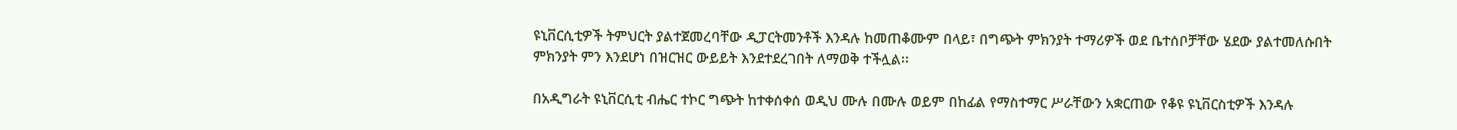ዩኒቨርሲቲዎች ትምህርት ያልተጀመረባቸው ዲፓርትመንቶች እንዳሉ ከመጠቆሙም በላይ፣ በግጭት ምክንያት ተማሪዎች ወደ ቤተሰቦቻቸው ሄደው ያልተመለሱበት ምክንያት ምን እንደሆነ በዝርዝር ውይይት እንደተደረገበት ለማወቅ ተችሏል፡፡

በአዲግራት ዩኒቨርሲቲ ብሔር ተኮር ግጭት ከተቀሰቀሰ ወዲህ ሙሉ በሙሉ ወይም በከፊል የማስተማር ሥራቸውን አቋርጠው የቆዩ ዩኒቨርስቲዎች እንዳሉ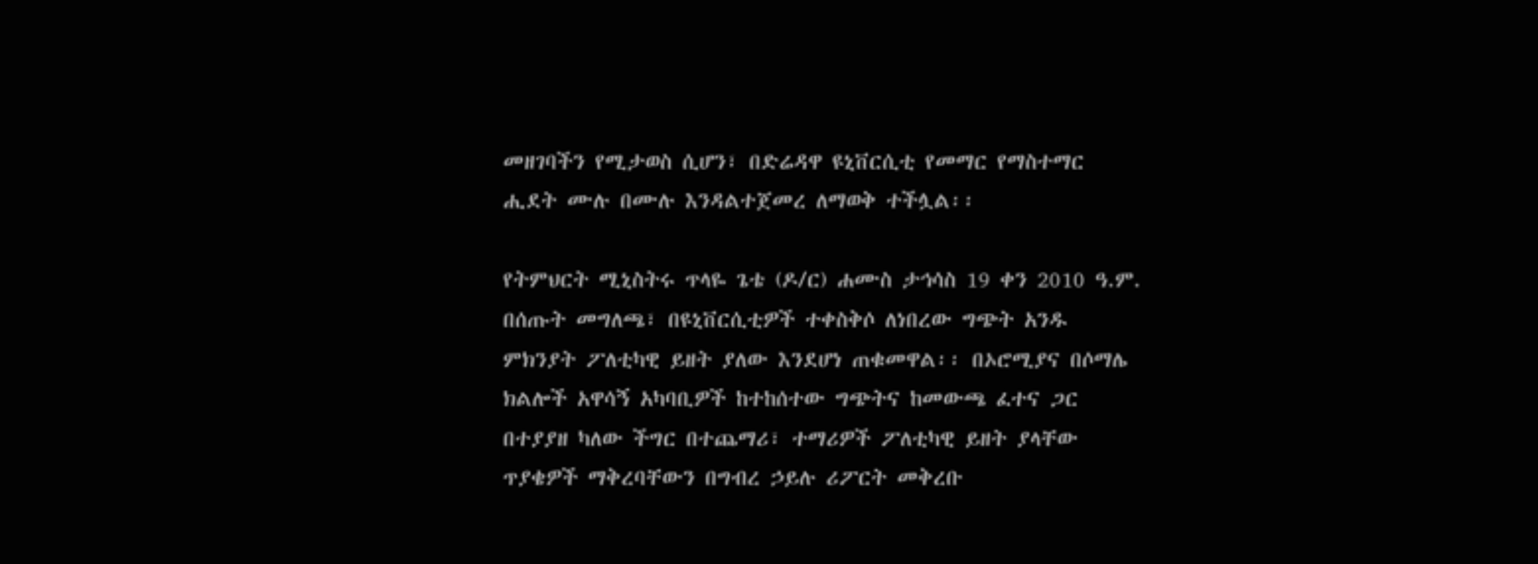መዘገባችን የሚታወስ ሲሆን፣ በድሬዳዋ ዩኒቨርሲቲ የመማር የማስተማር ሒደት ሙሉ በሙሉ እንዳልተጀመረ ለማወቅ ተችሏል፡፡

የትምህርት ሚኒስትሩ ጥላዬ ጌቴ (ዶ/ር) ሐሙስ ታኅሳስ 19 ቀን 2010 ዓ.ም. በሰጡት መግለጫ፣ በዩኒቨርሲቲዎች ተቀስቅሶ ለነበረው ግጭት አንዱ ምክንያት ፖለቲካዊ ይዘት ያለው እንደሆነ ጠቁመዋል፡፡ በኦሮሚያና በሶማሌ ክልሎች አዋሳኝ አካባቢዎች ከተከሰተው ግጭትና ከመውጫ ፈተና ጋር በተያያዘ ካለው ችግር በተጨማሪ፣ ተማሪዎች ፖለቲካዊ ይዘት ያላቸው ጥያቄዎች ማቅረባቸውን በግብረ ኃይሉ ሪፖርት መቅረቡ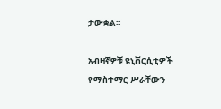ታውቋል፡፡

አብዛኛዎቹ ዩኒቨርሲቲዎች የማስተማር ሥራቸውን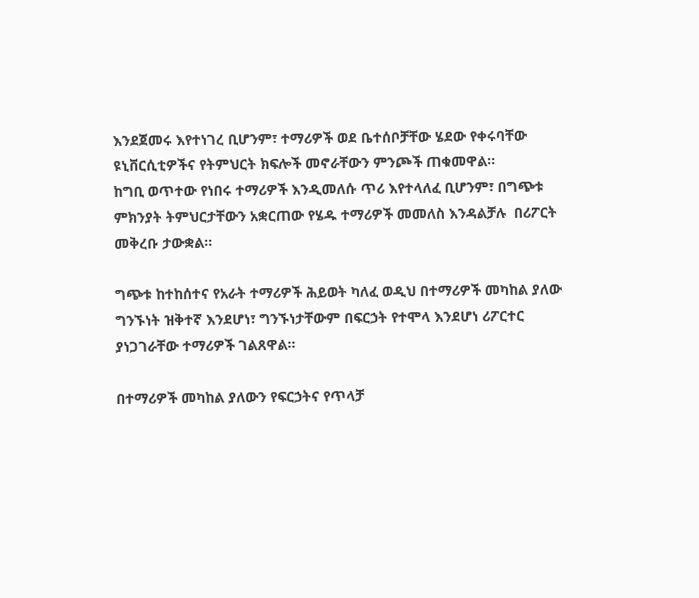እንደጀመሩ እየተነገረ ቢሆንም፣ ተማሪዎች ወደ ቤተሰቦቻቸው ሄደው የቀሩባቸው ዩኒቨርሲቲዎችና የትምህርት ክፍሎች መኖራቸውን ምንጮች ጠቁመዋል፡፡
ከግቢ ወጥተው የነበሩ ተማሪዎች እንዲመለሱ ጥሪ እየተላለፈ ቢሆንም፣ በግጭቱ ምክንያት ትምህርታቸውን አቋርጠው የሄዱ ተማሪዎች መመለስ እንዳልቻሉ  በሪፖርት መቅረቡ ታውቋል፡፡

ግጭቱ ከተከሰተና የአራት ተማሪዎች ሕይወት ካለፈ ወዲህ በተማሪዎች መካከል ያለው ግንኙነት ዝቅተኛ እንደሆነ፣ ግንኙነታቸውም በፍርኃት የተሞላ እንደሆነ ሪፖርተር ያነጋገራቸው ተማሪዎች ገልጸዋል፡፡

በተማሪዎች መካከል ያለውን የፍርኃትና የጥላቻ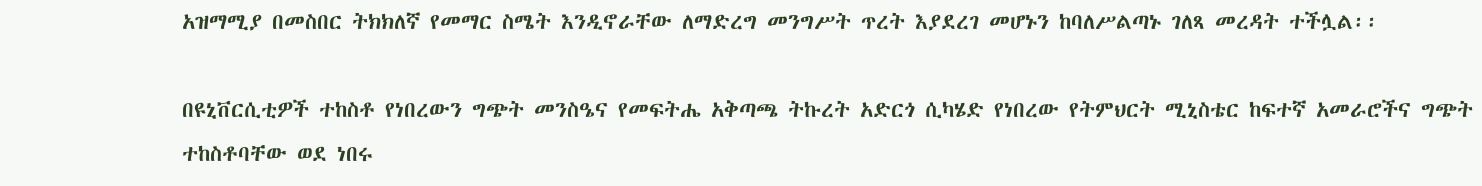አዝማሚያ በመስበር ትክክለኛ የመማር ስሜት እንዲኖራቸው ለማድረግ መንግሥት ጥረት እያደረገ መሆኑን ከባለሥልጣኑ ገለጻ መረዳት ተችሏል፡፡

በዩኒቨርሲቲዎች ተከስቶ የነበረውን ግጭት መንስዔና የመፍትሔ አቅጣጫ ትኩረት አድርጎ ሲካሄድ የነበረው የትምህርት ሚኒስቴር ከፍተኛ አመራሮችና ግጭት ተከስቶባቸው ወደ ነበሩ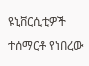ዩኒቨርሲቲዎች ተሰማርቶ የነበረው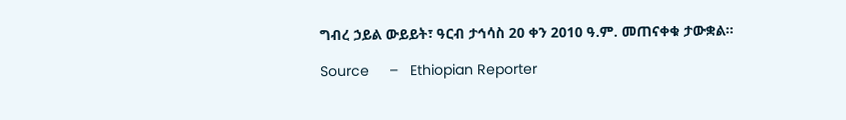ግብረ ኃይል ውይይት፣ ዓርብ ታኅሳስ 20 ቀን 2010 ዓ.ም. መጠናቀቁ ታውቋል፡፡

Source     –   Ethiopian Reporter